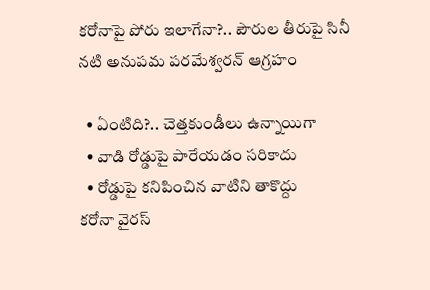కరోనాపై పోరు ఇలాగేనా?.. పౌరుల తీరుపై సినీ నటి అనుపమ పరమేశ్వరన్ ఆగ్రహం

  • ఏంటిది?.. చెత్తకుండీలు ఉన్నాయిగా
  • వాడి రోడ్డుపై పారేయడం సరికాదు
  • రోడ్డుపై కనిపించిన వాటిని తాకొద్దు
కరోనా వైరస్‌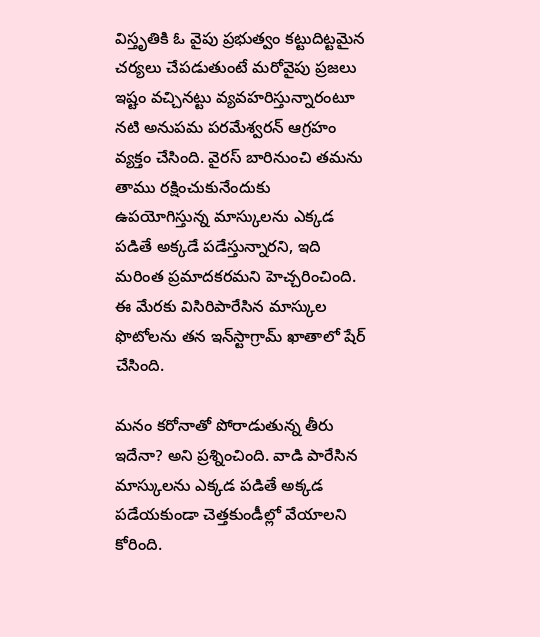విస్తృతికి ఓ వైపు ప్రభుత్వం కట్టుదిట్టమైన చర్యలు చేపడుతుంటే మరోవైపు ప్రజలు ఇష్టం వచ్చినట్టు వ్యవహరిస్తున్నారంటూ నటి అనుపమ పరమేశ్వరన్ ఆగ్రహం వ్యక్తం చేసింది. వైరస్ బారినుంచి తమను తాము రక్షించుకునేందుకు ఉపయోగిస్తున్న మాస్కులను ఎక్కడ పడితే అక్కడే పడేస్తున్నారని, ఇది మరింత ప్రమాదకరమని హెచ్చరించింది.  ఈ మేరకు విసిరిపారేసిన మాస్కుల ఫొటోలను తన ఇన్‌స్టాగ్రామ్ ఖాతాలో షేర్ చేసింది.

మనం కరోనాతో పోరాడుతున్న తీరు ఇదేనా? అని ప్రశ్నించింది. వాడి పారేసిన మాస్కులను ఎక్కడ పడితే అక్కడ పడేయకుండా చెత్తకుండీల్లో వేయాలని కోరింది.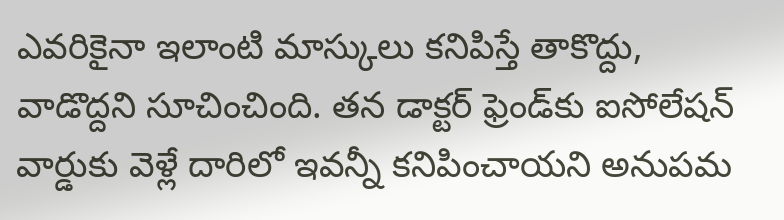ఎవరికైనా ఇలాంటి మాస్కులు కనిపిస్తే తాకొద్దు, వాడొద్దని సూచించింది. తన డాక్టర్ ఫ్రెండ్‌కు ఐసోలేషన్ వార్డుకు వెళ్లే దారిలో ఇవన్నీ కనిపించాయని అనుపమ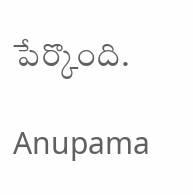పేర్కొంది.

Anupama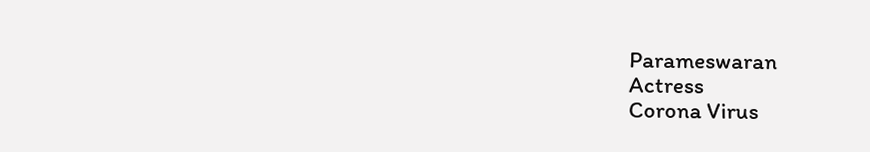Parameswaran
Actress
Corona Virus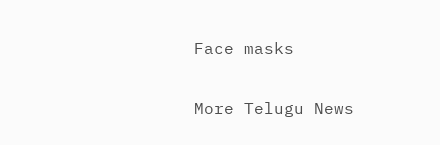Face masks

More Telugu News